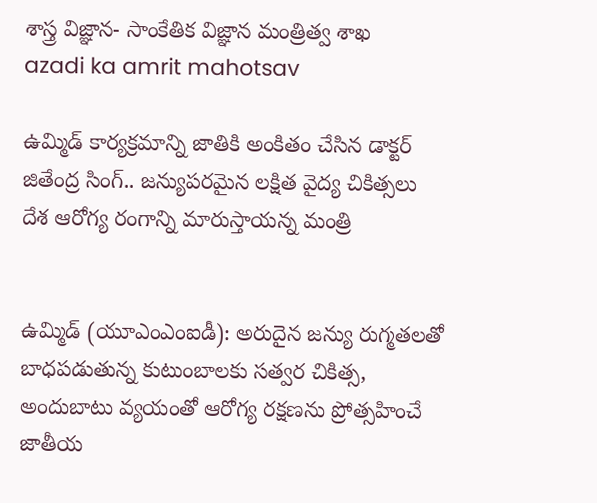శాస్త్ర విజ్ఞాన- సాంకేతిక విజ్ఞాన మంత్రిత్వ శాఖ
azadi ka amrit mahotsav

ఉమ్మిడ్ కార్యక్రమాన్ని జాతికి అంకితం చేసిన డాక్టర్ జితేంద్ర సింగ్.. జన్యుపరమైన లక్షిత వైద్య చికిత్సలు దేశ ఆరోగ్య రంగాన్ని మారుస్తాయన్న మంత్రి


ఉమ్మిడ్ (యూఎంఎంఐడీ): అరుదైన జన్యు రుగ్మతలతో బాధపడుతున్న కుటుంబాలకు సత్వర చికిత్స, అందుబాటు వ్యయంతో ఆరోగ్య రక్షణను ప్రోత్సహించే జాతీయ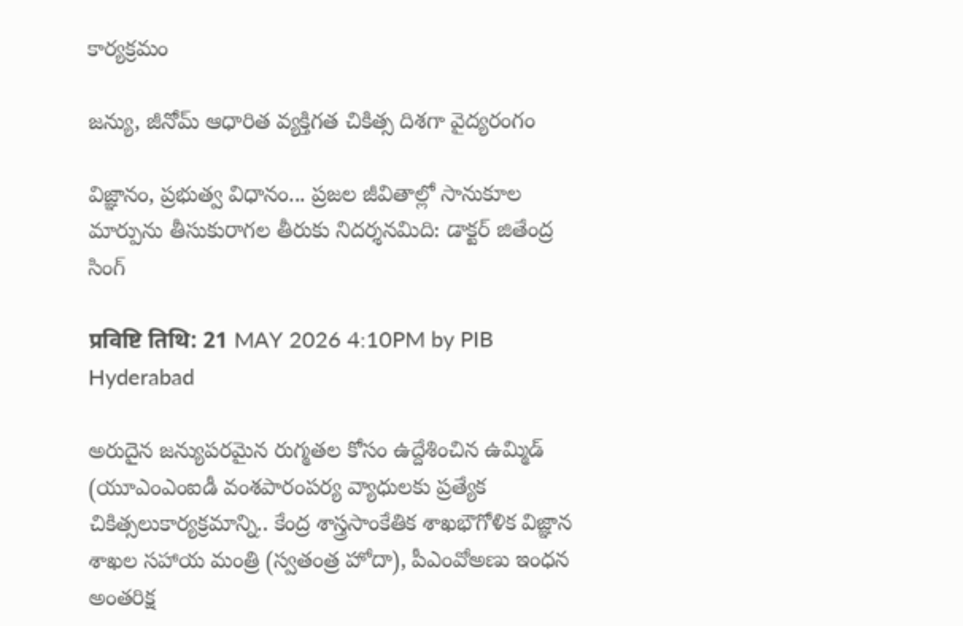కార్యక్రమం

జన్యు, జీనోమ్ ఆధారిత వ్యక్తిగత చికిత్స దిశగా వైద్యరంగం

విజ్ఞానం, ప్రభుత్వ విధానం... ప్రజల జీవితాల్లో సానుకూల మార్పును తీసుకురాగల తీరుకు నిదర్శనమిది: డాక్టర్ జితేంద్ర సింగ్

प्रविष्टि तिथि: 21 MAY 2026 4:10PM by PIB Hyderabad

అరుదైన జన్యుపరమైన రుగ్మతల కోసం ఉద్దేశించిన ఉమ్మిడ్ (యూఎంఎంఐడీ వంశపారంపర్య వ్యాధులకు ప్రత్యేక చికిత్సలుకార్యక్రమాన్ని.. కేంద్ర శాస్త్రసాంకేతిక శాఖభౌగోళిక విజ్ఞాన శాఖల సహాయ మంత్రి (స్వతంత్ర హోదా), పీఎంవోఅణు ఇంధన అంతరిక్ష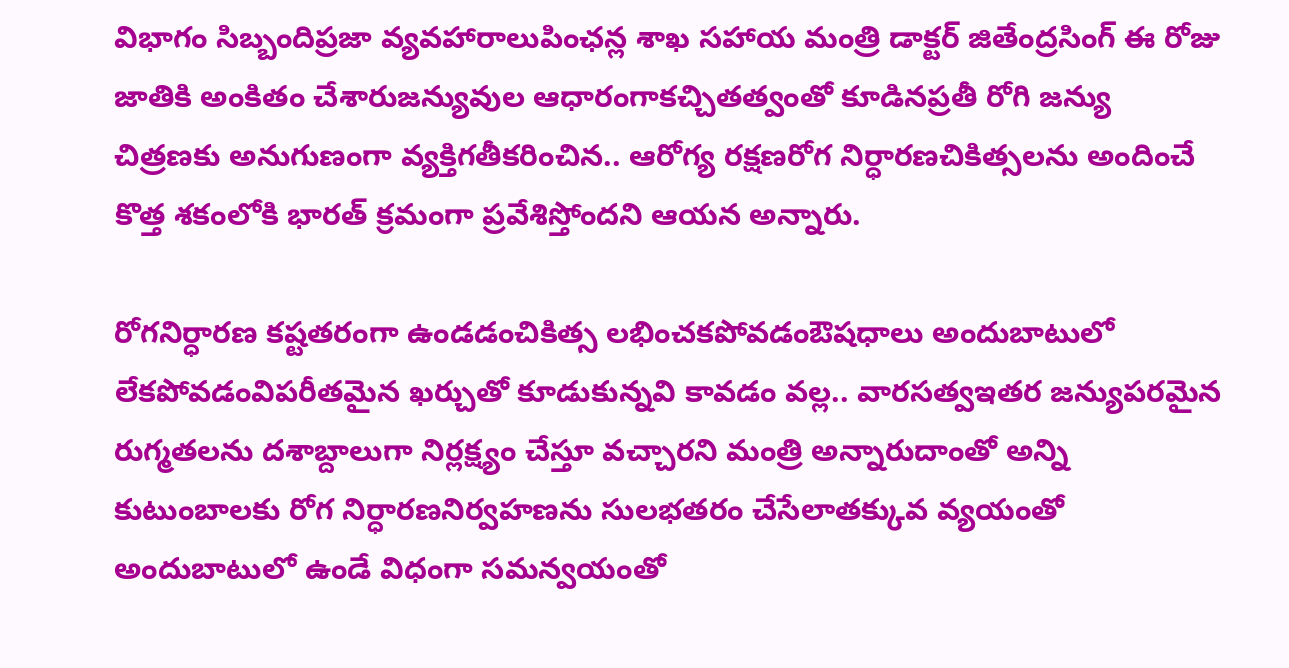విభాగం సిబ్బందిప్రజా వ్యవహారాలుపింఛన్ల శాఖ సహాయ మంత్రి డాక్టర్ జితేంద్రసింగ్ ఈ రోజు జాతికి అంకితం చేశారుజన్యువుల ఆధారంగాకచ్చితత్వంతో కూడినప్రతీ రోగి జన్యు చిత్రణకు అనుగుణంగా వ్యక్తిగతీకరించిన.. ఆరోగ్య రక్షణరోగ నిర్ధారణచికిత్సలను అందించే కొత్త శకంలోకి భారత్ క్రమంగా ప్రవేశిస్తోందని ఆయన అన్నారు.

రోగనిర్ధారణ కష్టతరంగా ఉండడంచికిత్స లభించకపోవడంఔషధాలు అందుబాటులో లేకపోవడంవిపరీతమైన ఖర్చుతో కూడుకున్నవి కావడం వల్ల.. వారసత్వఇతర జన్యుపరమైన రుగ్మతలను దశాబ్దాలుగా నిర్లక్ష్యం చేస్తూ వచ్చారని మంత్రి అన్నారుదాంతో అన్ని కుటుంబాలకు రోగ నిర్ధారణనిర్వహణను సులభతరం చేసేలాతక్కువ వ్యయంతో అందుబాటులో ఉండే విధంగా సమన్వయంతో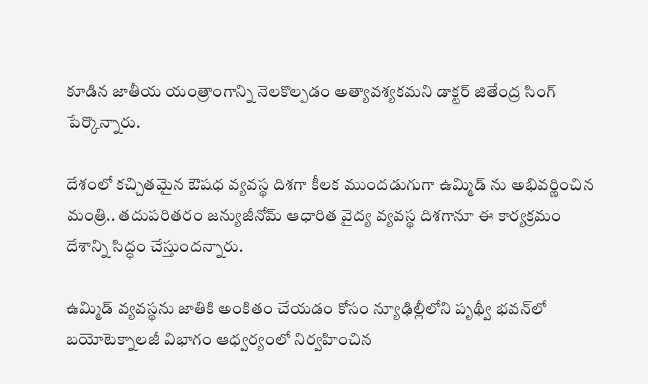కూడిన జాతీయ యంత్రాంగాన్ని నెలకొల్పడం అత్యావశ్యకమని డాక్టర్ జితేంద్ర సింగ్ పేర్కొన్నారు.

దేశంలో కచ్చితమైన ఔషధ వ్యవస్థ దిశగా కీలక ముందడుగుగా ఉమ్మిడ్ ను అభివర్ణించిన మంత్రి.. తదుపరితరం జన్యుజీనోమ్ ఆధారిత వైద్య వ్యవస్థ దిశగానూ ఈ కార్యక్రమం దేశాన్ని సిద్ధం చేస్తుందన్నారు.

ఉమ్మిడ్ వ్యవస్థను జాతికి అంకితం చేయడం కోసం న్యూఢిల్లీలోని పృథ్వీ భవన్‌లో బయోటెక్నాలజీ విభాగం ఆధ్వర్యంలో నిర్వహించిన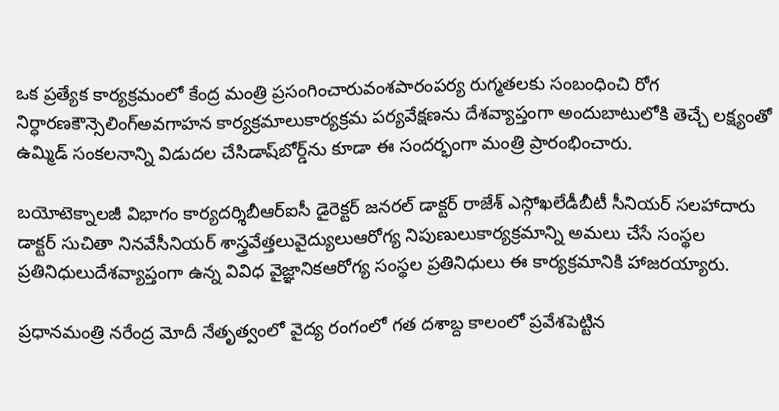ఒక ప్రత్యేక కార్యక్రమంలో కేంద్ర మంత్రి ప్రసంగించారువంశపారంపర్య రుగ్మతలకు సంబంధించి రోగ నిర్ధారణకౌన్సెలింగ్అవగాహన కార్యక్రమాలుకార్యక్రమ పర్యవేక్షణను దేశవ్యాప్తంగా అందుబాటులోకి తెచ్చే లక్ష్యంతో ఉమ్మిడ్ సంకలనాన్ని విడుదల చేసిడాష్‌బోర్డ్‌ను కూడా ఈ సందర్భంగా మంత్రి ప్రారంభించారు.

బయోటెక్నాలజీ విభాగం కార్యదర్శిబీఆర్ఐసీ డైరెక్టర్ జనరల్ డాక్టర్ రాజేశ్ ఎస్గోఖలేడీబీటీ సీనియర్ సలహాదారు డాక్టర్ సుచితా నినవేసీనియర్ శాస్త్రవేత్తలువైద్యులుఆరోగ్య నిపుణులుకార్యక్రమాన్ని అమలు చేసే సంస్థల ప్రతినిధులుదేశవ్యాప్తంగా ఉన్న వివిధ వైజ్ఞానికఆరోగ్య సంస్థల ప్రతినిధులు ఈ కార్యక్రమానికి హాజరయ్యారు.

ప్రధానమంత్రి నరేంద్ర మోదీ నేతృత్వంలో వైద్య రంగంలో గత దశాబ్ద కాలంలో ప్రవేశపెట్టిన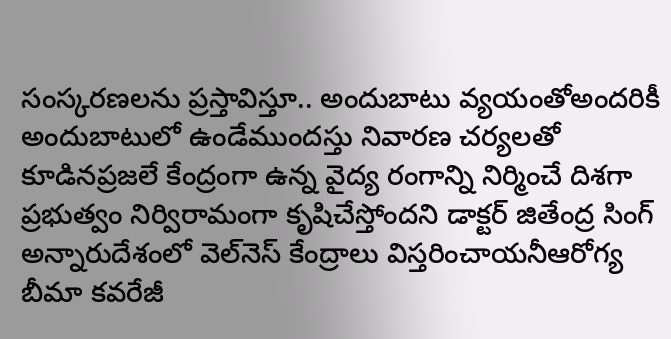సంస్కరణలను ప్రస్తావిస్తూ.. అందుబాటు వ్యయంతోఅందరికీ అందుబాటులో ఉండేముందస్తు నివారణ చర్యలతో కూడినప్రజలే కేంద్రంగా ఉన్న వైద్య రంగాన్ని నిర్మించే దిశగా ప్రభుత్వం నిర్విరామంగా కృషిచేస్తోందని డాక్టర్ జితేంద్ర సింగ్ అన్నారుదేశంలో వెల్‌నెస్ కేంద్రాలు విస్తరించాయనీఆరోగ్య బీమా కవరేజీ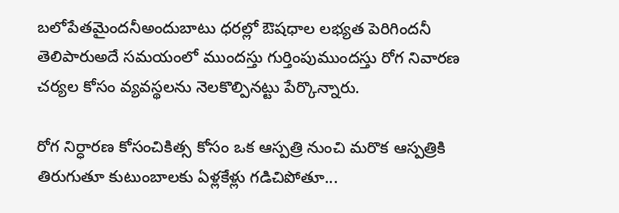బలోపేతమైందనీఅందుబాటు ధరల్లో ఔషధాల లభ్యత పెరిగిందనీ తెలిపారుఅదే సమయంలో ముందస్తు గుర్తింపుముందస్తు రోగ నివారణ చర్యల కోసం వ్యవస్థలను నెలకొల్పినట్టు పేర్కొన్నారు.

రోగ నిర్ధారణ కోసంచికిత్స కోసం ఒక ఆస్పత్రి నుంచి మరొక ఆస్పత్రికి తిరుగుతూ కుటుంబాలకు ఏళ్లకేళ్లు గడిచిపోతూ...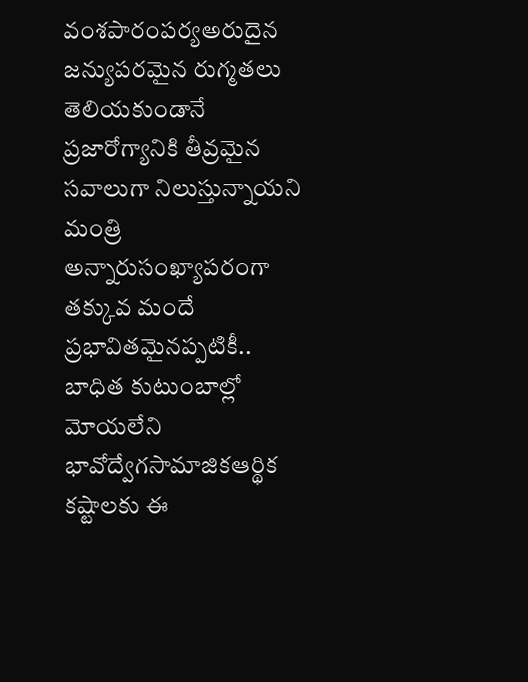వంశపారంపర్యఅరుదైన జన్యుపరమైన రుగ్మతలు తెలియకుండానే ప్రజారోగ్యానికి తీవ్రమైన సవాలుగా నిలుస్తున్నాయని మంత్రి అన్నారుసంఖ్యాపరంగా తక్కువ మందే ప్రభావితమైనప్పటికీ.. బాధిత కుటుంబాల్లో మోయలేని భావోద్వేగసామాజికఆర్థిక కష్టాలకు ఈ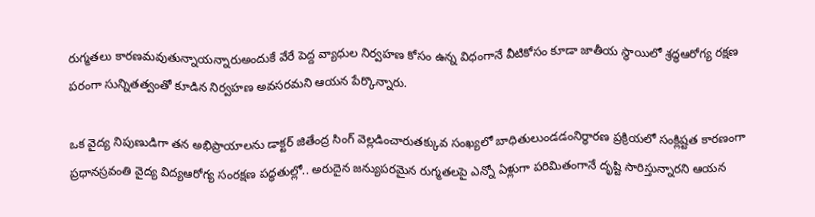రుగ్మతలు కారణమవుతున్నాయన్నారుఅందుకే వేరే పెద్ద వ్యాధుల నిర్వహణ కోసం ఉన్న విధంగానే వీటికోసం కూడా జాతీయ స్థాయిలో శ్రద్ధఆరోగ్య రక్షణ పరంగా సున్నితత్వంతో కూడిన నిర్వహణ అవసరమని ఆయన పేర్కొన్నారు.

ఒక వైద్య నిపుణుడిగా తన అభిప్రాయాలను డాక్టర్ జితేంద్ర సింగ్ వెల్లడించారుతక్కువ సంఖ్యలో బాధితులుండడంనిర్ధారణ ప్రక్రియలో సంక్లిష్టత కారణంగా ప్రధానస్రవంతి వైద్య విద్యఆరోగ్య సంరక్షణ పద్ధతుల్లో.. అరుదైన జన్యుపరమైన రుగ్మతలపై ఎన్నో ఏళ్లుగా పరిమితంగానే దృష్టి సారిస్తున్నారని ఆయన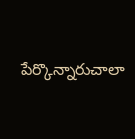పేర్కొన్నారుచాలా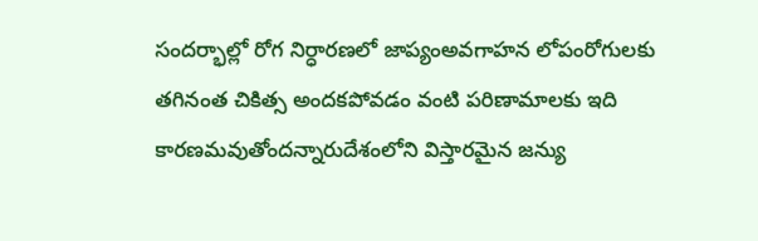సందర్భాల్లో రోగ నిర్ధారణలో జాప్యంఅవగాహన లోపంరోగులకు తగినంత చికిత్స అందకపోవడం వంటి పరిణామాలకు ఇది కారణమవుతోందన్నారుదేశంలోని విస్తారమైన జన్యు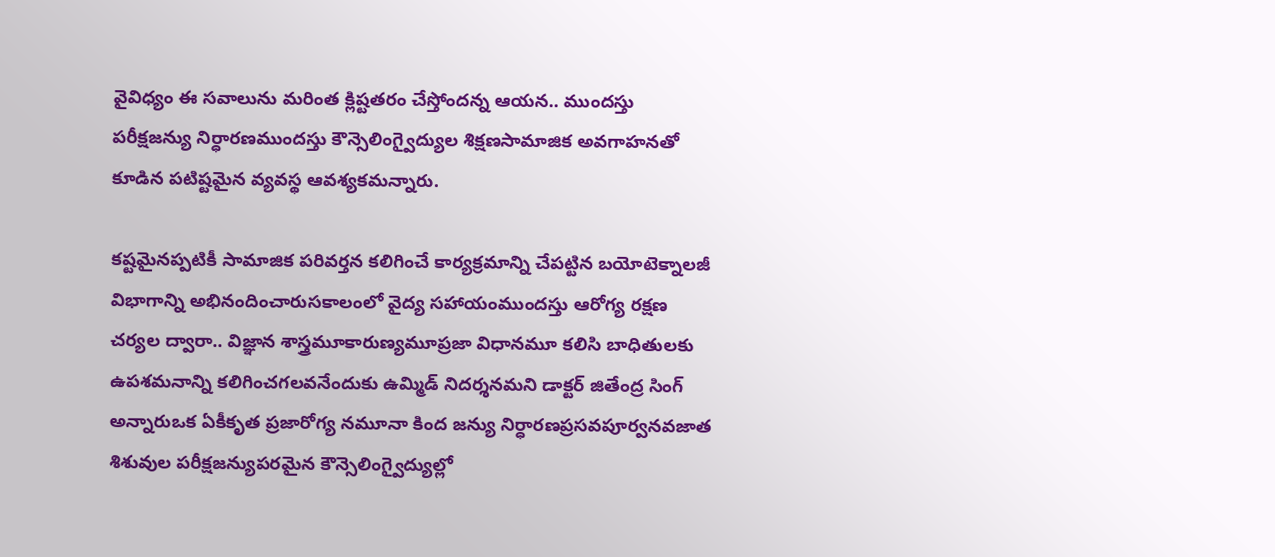వైవిధ్యం ఈ సవాలును మరింత క్లిష్టతరం చేస్తోందన్న ఆయన.. ముందస్తు పరీక్షజన్యు నిర్ధారణముందస్తు కౌన్సెలింగ్వైద్యుల శిక్షణసామాజిక అవగాహనతో కూడిన పటిష్టమైన వ్యవస్థ ఆవశ్యకమన్నారు.

కష్టమైనప్పటికీ సామాజిక పరివర్తన కలిగించే కార్యక్రమాన్ని చేపట్టిన బయోటెక్నాలజీ విభాగాన్ని అభినందించారుసకాలంలో వైద్య సహాయంముందస్తు ఆరోగ్య రక్షణ చర్యల ద్వారా.. విజ్ఞాన శాస్త్రమూకారుణ్యమూప్రజా విధానమూ కలిసి బాధితులకు ఉపశమనాన్ని కలిగించగలవనేందుకు ఉమ్మిడ్ నిదర్శనమని డాక్టర్ జితేంద్ర సింగ్ అన్నారుఒక ఏకీకృత ప్రజారోగ్య నమూనా కింద జన్యు నిర్ధారణప్రసవపూర్వనవజాత శిశువుల పరీక్షజన్యుపరమైన కౌన్సెలింగ్వైద్యుల్లో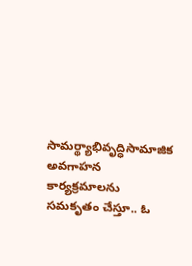సామర్థ్యాభివృద్ధిసామాజిక అవగాహన కార్యక్రమాలను సమకృతం చేస్తూ.. ఓ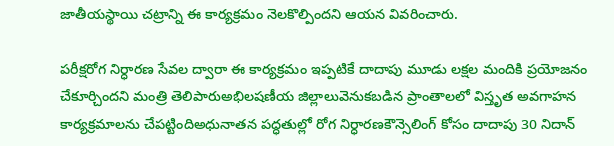జాతీయస్థాయి చట్రాన్ని ఈ కార్యక్రమం నెలకొల్పిందని ఆయన వివరించారు.

పరీక్షరోగ నిర్ధారణ సేవల ద్వారా ఈ కార్యక్రమం ఇప్పటికే దాదాపు మూడు లక్షల మందికి ప్రయోజనం చేకూర్చిందని మంత్రి తెలిపారుఅభిలషణీయ జిల్లాలువెనుకబడిన ప్రాంతాలలో విస్తృత అవగాహన కార్యక్రమాలను చేపట్టిందిఅధునాతన పద్ధతుల్లో రోగ నిర్ధారణకౌన్సెలింగ్ కోసం దాదాపు 30 నిదాన్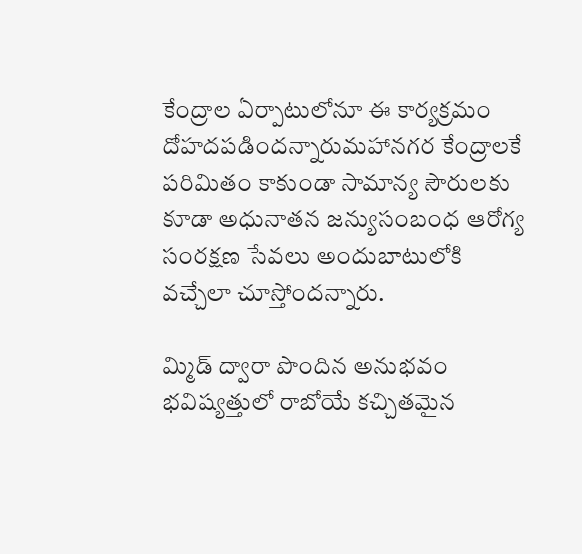కేంద్రాల ఏర్పాటులోనూ ఈ కార్యక్రమం దోహదపడిందన్నారుమహానగర కేంద్రాలకే పరిమితం కాకుండా సామాన్య సౌరులకు కూడా అధునాతన జన్యుసంబంధ ఆరోగ్య సంరక్షణ సేవలు అందుబాటులోకి వచ్చేలా చూస్తోందన్నారు.

మ్మిడ్ ద్వారా పొందిన అనుభవం భవిష్యత్తులో రాబోయే కచ్చితమైన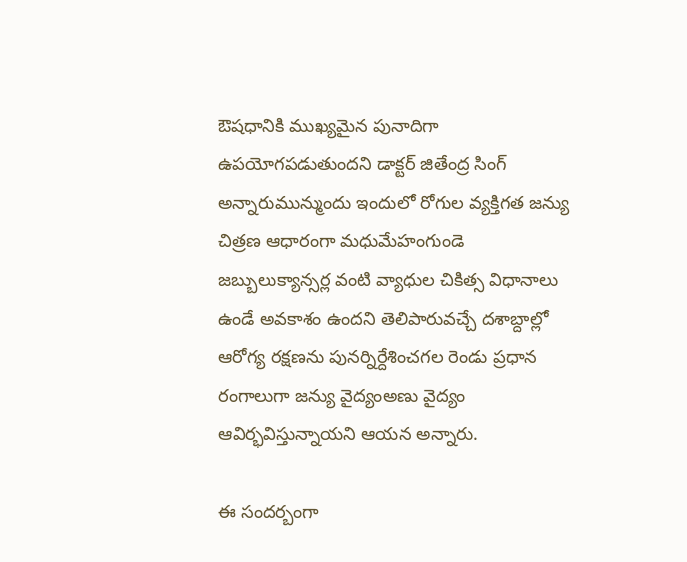ఔషధానికి ముఖ్యమైన పునాదిగా ఉపయోగపడుతుందని డాక్టర్ జితేంద్ర సింగ్ అన్నారుమున్ముందు ఇందులో రోగుల వ్యక్తిగత జన్యు చిత్రణ ఆధారంగా మధుమేహంగుండె జబ్బులుక్యాన్సర్ల వంటి వ్యాధుల చికిత్స విధానాలు ఉండే అవకాశం ఉందని తెలిపారువచ్చే దశాబ్దాల్లో ఆరోగ్య రక్షణను పునర్నిర్దేశించగల రెండు ప్రధాన రంగాలుగా జన్యు వైద్యంఅణు వైద్యం ఆవిర్భవిస్తున్నాయని ఆయన అన్నారు.

ఈ సందర్బంగా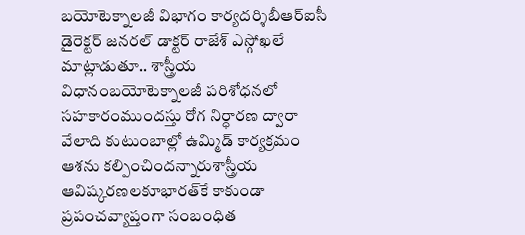బయోటెక్నాలజీ విభాగం కార్యదర్శిబీఆర్ఐసీ డైరెక్టర్ జనరల్ డాక్టర్ రాజేశ్ ఎస్గోఖలే మాట్లాడుతూ.. శాస్త్రీయ విధానంబయోటెక్నాలజీ పరిశోధనలో సహకారంముందస్తు రోగ నిర్ధారణ ద్వారా వేలాది కుటుంబాల్లో ఉమ్మిడ్ కార్యక్రమం ఆశను కల్పించిందన్నారుశాస్త్రీయ ఆవిష్కరణలకూభారత్‌కే కాకుండా ప్రపంచవ్యాప్తంగా సంబంధిత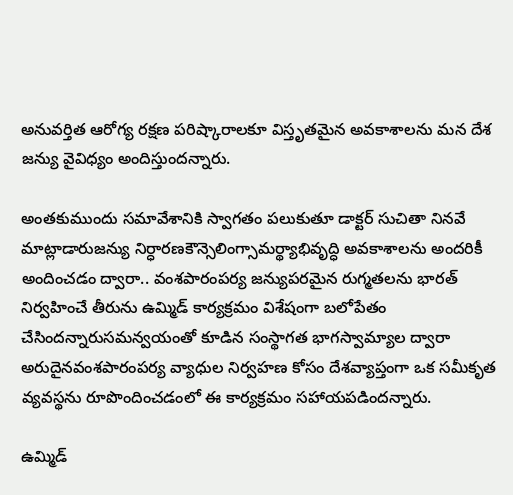అనువర్తిత ఆరోగ్య రక్షణ పరిష్కారాలకూ విస్తృతమైన అవకాశాలను మన దేశ జన్యు వైవిధ్యం అందిస్తుందన్నారు.

అంతకుముందు సమావేశానికి స్వాగతం పలుకుతూ డాక్టర్ సుచితా నినవే మాట్లాడారుజన్యు నిర్ధారణకౌన్సెలింగ్సామర్థ్యాభివృద్ధి అవకాశాలను అందరికీ అందించడం ద్వారా.. వంశపారంపర్య జన్యుపరమైన రుగ్మతలను భారత్ నిర్వహించే తీరును ఉమ్మిడ్ కార్యక్రమం విశేషంగా బలోపేతం చేసిందన్నారుసమన్వయంతో కూడిన సంస్థాగత భాగస్వామ్యాల ద్వారా అరుదైనవంశపారంపర్య వ్యాధుల నిర్వహణ కోసం దేశవ్యాప్తంగా ఒక సమీకృత వ్యవస్థను రూపొందించడంలో ఈ కార్యక్రమం సహాయపడిందన్నారు.

ఉమ్మిడ్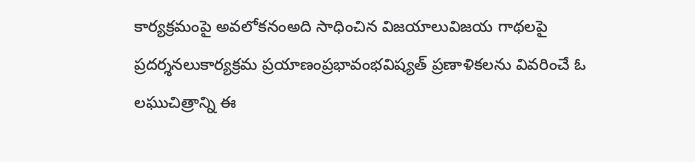కార్యక్రమంపై అవలోకనంఅది సాధించిన విజయాలువిజయ గాథలపై ప్రదర్శనలుకార్యక్రమ ప్రయాణంప్రభావంభవిష్యత్ ప్రణాళికలను వివరించే ఓ లఘుచిత్రాన్ని ఈ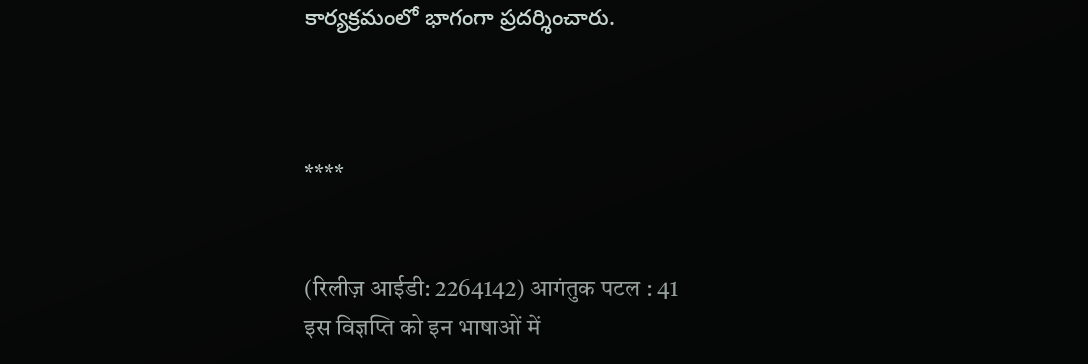కార్యక్రమంలో భాగంగా ప్రదర్శించారు.



****


(रिलीज़ आईडी: 2264142) आगंतुक पटल : 41
इस विज्ञप्ति को इन भाषाओं में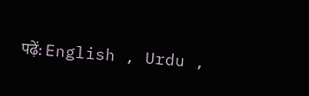पढ़ें: English , Urdu ,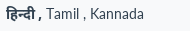हिन्दी , Tamil , Kannada